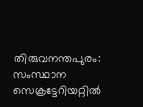തിരുവനന്തപുരം: സംസ്ഥാന സെക്രട്ടേറിയറ്റിൽ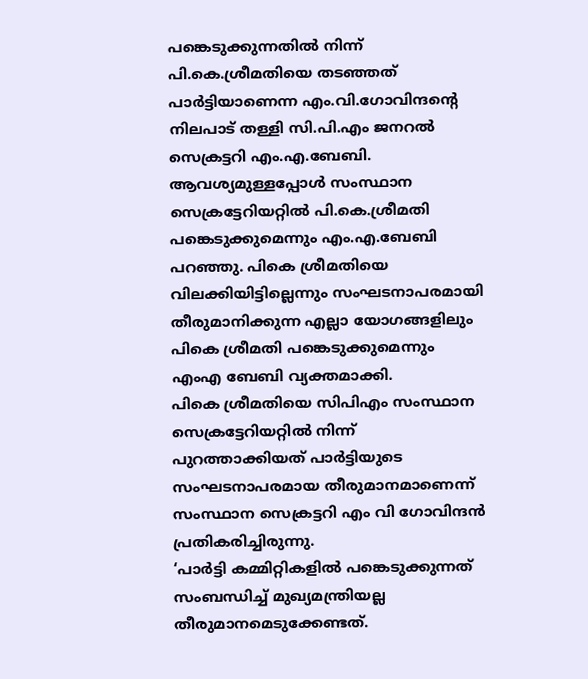പങ്കെടുക്കുന്നതിൽ നിന്ന് പി.കെ.ശ്രീമതിയെ തടഞ്ഞത് പാർട്ടിയാണെന്ന എം.വി.ഗോവിന്ദൻ്റെ നിലപാട് തള്ളി സി.പി.എം ജനറൽ സെക്രട്ടറി എം.എ.ബേബി. ആവശ്യമുള്ളപ്പോൾ സംസ്ഥാന സെക്രട്ടേറിയറ്റിൽ പി.കെ.ശ്രീമതി പങ്കെടുക്കുമെന്നും എം.എ.ബേബി പറഞ്ഞു. പികെ ശ്രീമതിയെ വിലക്കിയിട്ടില്ലെന്നും സംഘടനാപരമായി തീരുമാനിക്കുന്ന എല്ലാ യോഗങ്ങളിലും പികെ ശ്രീമതി പങ്കെടുക്കുമെന്നും എംഎ ബേബി വ്യക്തമാക്കി.
പികെ ശ്രീമതിയെ സിപിഎം സംസ്ഥാന സെക്രട്ടേറിയറ്റിൽ നിന്ന് പുറത്താക്കിയത് പാർട്ടിയുടെ സംഘടനാപരമായ തീരുമാനമാണെന്ന് സംസ്ഥാന സെക്രട്ടറി എം വി ഗോവിന്ദൻ പ്രതികരിച്ചിരുന്നു.
‘പാർട്ടി കമ്മിറ്റികളിൽ പങ്കെടുക്കുന്നത് സംബന്ധിച്ച് മുഖ്യമന്ത്രിയല്ല തീരുമാനമെടുക്കേണ്ടത്.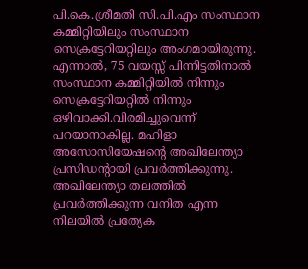പി.കെ.ശ്രീമതി സി.പി.എം സംസ്ഥാന കമ്മിറ്റിയിലും സംസ്ഥാന സെക്രട്ടേറിയറ്റിലും അംഗമായിരുന്നു. എന്നാൽ, 75 വയസ്സ് പിന്നിട്ടതിനാൽ സംസ്ഥാന കമ്മിറ്റിയിൽ നിന്നും സെക്രട്ടേറിയറ്റിൽ നിന്നും ഒഴിവാക്കി.വിരമിച്ചുവെന്ന് പറയാനാകില്ല. മഹിളാ അസോസിയേഷൻ്റെ അഖിലേന്ത്യാ പ്രസിഡൻ്റായി പ്രവർത്തിക്കുന്നു.
അഖിലേന്ത്യാ തലത്തിൽ പ്രവർത്തിക്കുന്ന വനിത എന്ന നിലയിൽ പ്രത്യേക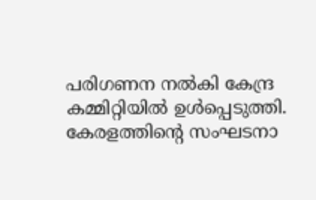പരിഗണന നൽകി കേന്ദ്ര കമ്മിറ്റിയിൽ ഉൾപ്പെടുത്തി. കേരളത്തിൻ്റെ സംഘടനാ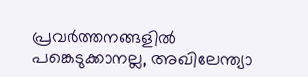പ്രവർത്തനങ്ങളിൽ പങ്കെടുക്കാനല്ല, അഖിലേന്ത്യാ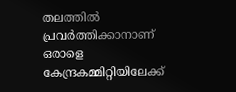തലത്തിൽ പ്രവർത്തിക്കാനാണ് ഒരാളെ കേന്ദ്രകമ്മിറ്റിയിലേക്ക്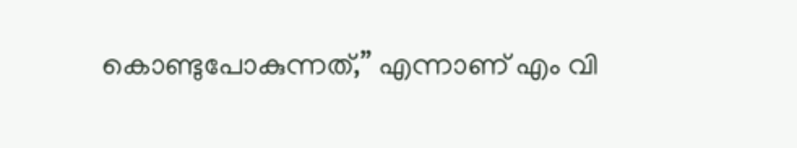കൊണ്ടുപോകുന്നത്,” എന്നാണ് എം വി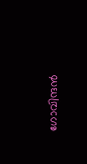ഗോവിന്ദൻ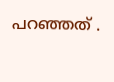പറഞ്ഞത് .